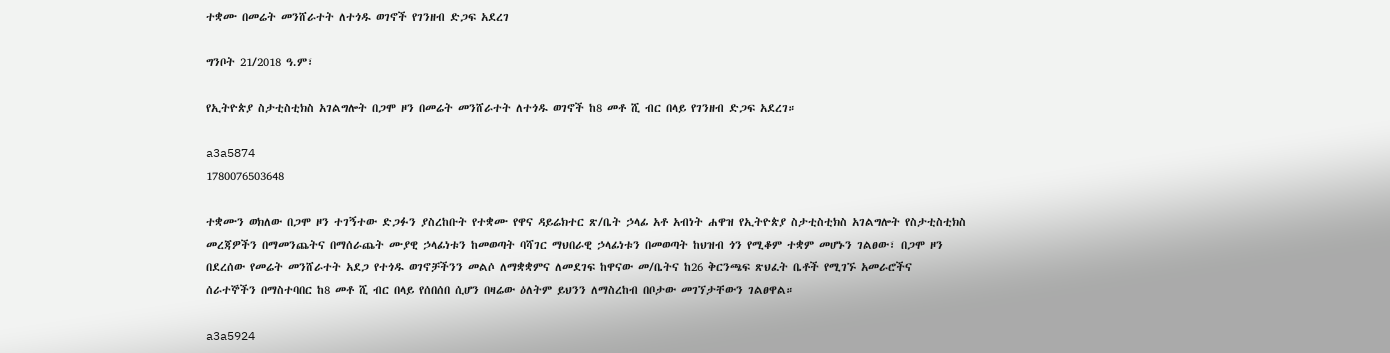ተቋሙ በመሬት መንሸራተት ለተጎዱ ወገኖች የገንዘብ ድጋፍ አደረገ

ግንቦት 21/2018 ዓ.ም፣

የኢትዮጵያ ስታቲስቲክስ አገልግሎት በጋሞ ዞን በመሬት መንሸራተት ለተጎዱ ወገኖች ከ8 መቶ ሺ ብር በላይ የገንዘብ ድጋፍ አደረገ።

a3a5874
1780076503648

ተቋሙን ወክለው በጋሞ ዞን ተገኝተው ድጋፉን ያስረከቡት የተቋሙ የዋና ዳይሬክተር ጽ/ቤት ኃላፊ አቶ አብነት ሐዋዝ የኢትዮጵያ ስታቲስቲክስ አገልግሎት የስታቲስቲክስ መረጃዎችን በማመንጨትና በማሰራጨት ሙያዊ ኃላፊነቱን ከመወጣት ባሻገር ማህበራዊ ኃላፊነቱን በመወጣት ከህዝብ ጎን የሚቆም ተቋም መሆኑን ገልፀው፣ በጋሞ ዞን በደረሰው የመሬት መንሸራተት አደጋ የተጎዱ ወገኖቻችንን መልሶ ለማቋቋምና ለመደገፍ ከዋናው መ/ቤትና ከ26 ቅርንጫፍ ጽህፈት ቤቶች የሚገኙ አመራሮችና ሰራተኞችን በማስተባበር ከ8 መቶ ሺ ብር በላይ የሰበሰበ ሲሆን በዛሬው ዕለትም ይህንን ለማስረከብ በቦታው መገኘታቸውን ገልፀዋል።

a3a5924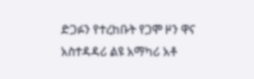ድጋፉን የተረከቡት የጋሞ ዞን ዋና አስተዳዳሪ ልዩ አማካሪ አቶ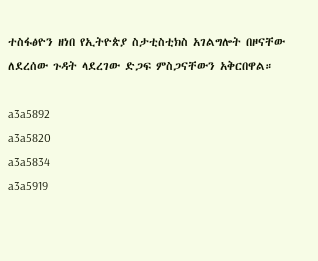ተስፋፅዮን ዘነበ የኢትዮጵያ ስታቲስቲክስ አገልግሎት በዞናቸው ለደረሰው ጉዳት ላደረገው ድጋፍ ምስጋናቸውን አቅርበዋል።

a3a5892
a3a5820
a3a5834
a3a5919